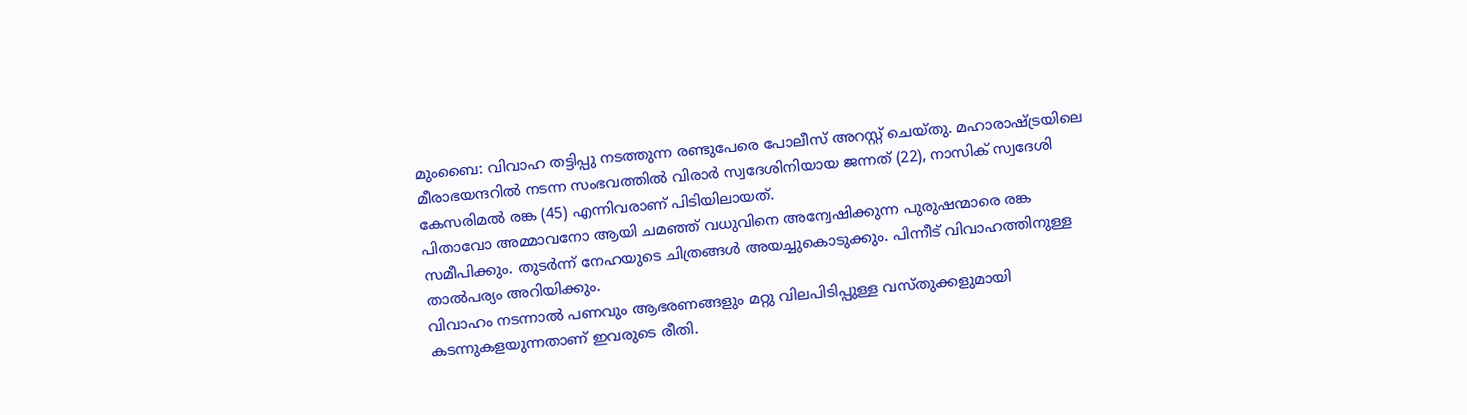മുംബൈ: വിവാഹ തട്ടിപ്പു നടത്തുന്ന രണ്ടുപേരെ പോലീസ് അറസ്റ്റ് ചെയ്തു. മഹാരാഷ്ട്രയിലെ മീരാഭയന്ദറിൽ നടന്ന സംഭവത്തിൽ വിരാർ സ്വദേശിനിയായ ജന്നത് (22), നാസിക് സ്വദേശി കേസരിമൽ രങ്ക (45) എന്നിവരാണ് പിടിയിലായത്.
പിതാവോ അമ്മാവനോ ആയി ചമഞ്ഞ് വധുവിനെ അന്വേഷിക്കുന്ന പുരുഷന്മാരെ രങ്ക സമീപിക്കും. തുടർന്ന് നേഹയുടെ ചിത്രങ്ങൾ അയച്ചുകൊടുക്കും. പിന്നീട് വിവാഹത്തിനുള്ള താൽപര്യം അറിയിക്കും.
വിവാഹം നടന്നാൽ പണവും ആഭരണങ്ങളും മറ്റു വിലപിടിപ്പുള്ള വസ്തുക്കളുമായി കടന്നുകളയുന്നതാണ് ഇവരുടെ രീതി.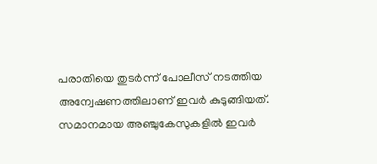പരാതിയെ തുടർന്ന് പോലീസ് നടത്തിയ അന്വേഷണത്തിലാണ് ഇവർ കുടുങ്ങിയത്.
സമാനമായ അഞ്ചുകേസുകളിൽ ഇവർ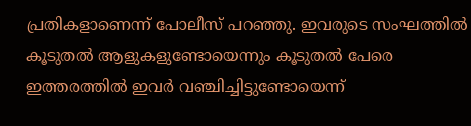പ്രതികളാണെന്ന് പോലീസ് പറഞ്ഞു. ഇവരുടെ സംഘത്തിൽ കൂടുതൽ ആളുകളുണ്ടോയെന്നും കൂടുതൽ പേരെ ഇത്തരത്തിൽ ഇവർ വഞ്ചിച്ചിട്ടുണ്ടോയെന്ന്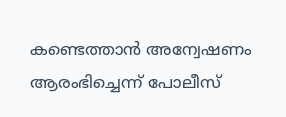കണ്ടെത്താൻ അന്വേഷണം ആരംഭിച്ചെന്ന് പോലീസ്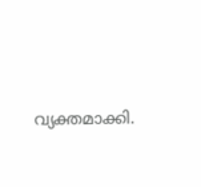വ്യക്തമാക്കി.